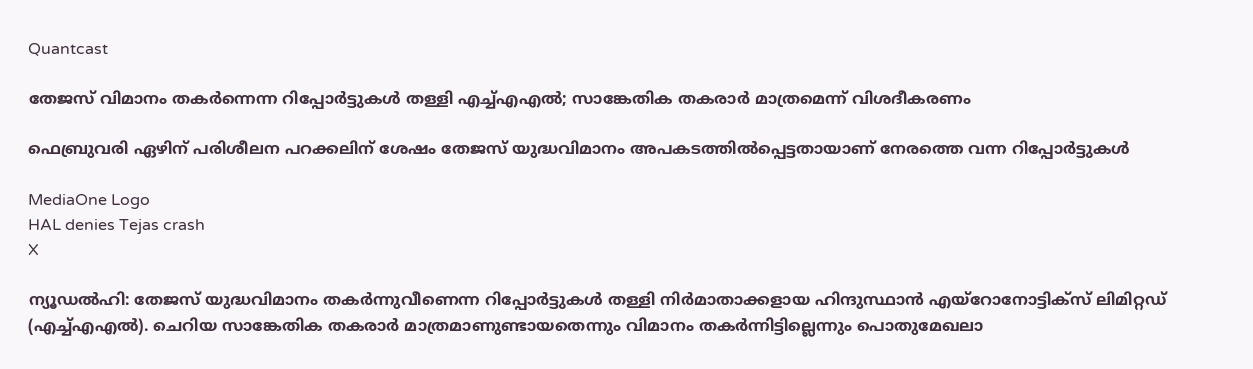Quantcast

തേജസ് വിമാനം തകര്‍ന്നെന്ന റിപ്പോര്‍ട്ടുകള്‍ തള്ളി എച്ച്എഎല്‍; സാങ്കേതിക തകരാര്‍ മാത്രമെന്ന് വിശദീകരണം

ഫെബ്രുവരി ഏഴിന് പരിശീലന പറക്കലിന് ശേഷം തേജസ് യുദ്ധവിമാനം അപകടത്തില്‍പ്പെട്ടതായാണ് നേരത്തെ വന്ന റിപ്പോര്‍ട്ടുകള്‍

MediaOne Logo
HAL denies Tejas crash
X

ന്യൂഡല്‍ഹി: തേജസ് യുദ്ധവിമാനം തകര്‍ന്നുവീണെന്ന റിപ്പോര്‍ട്ടുകള്‍ തള്ളി നിര്‍മാതാക്കളായ ഹിന്ദുസ്ഥാന്‍ എയ്‌റോനോട്ടിക്‌സ് ലിമിറ്റഡ് (എച്ച്എഎല്‍). ചെറിയ സാങ്കേതിക തകരാര്‍ മാത്രമാണുണ്ടായതെന്നും വിമാനം തകര്‍ന്നിട്ടില്ലെന്നും പൊതുമേഖലാ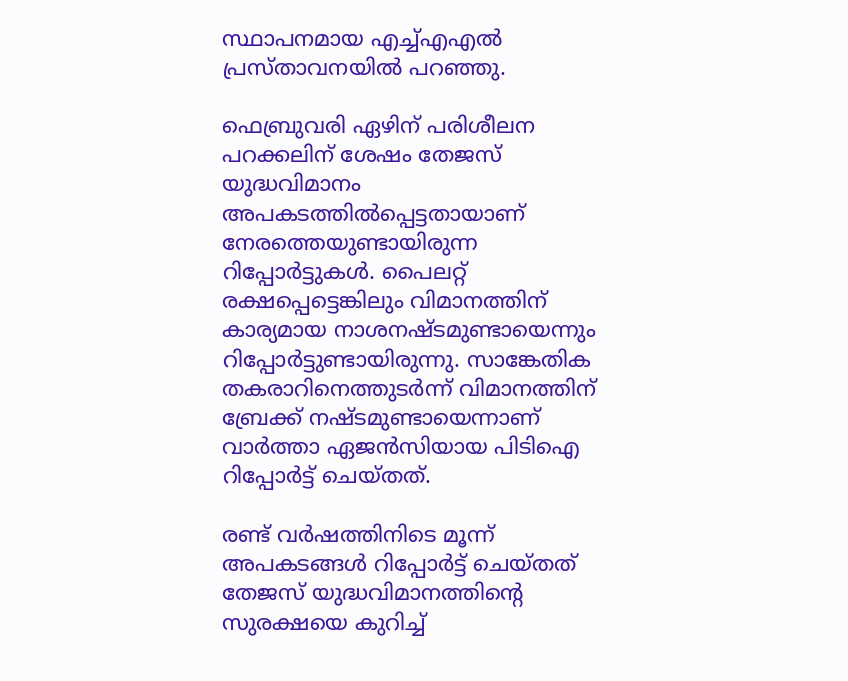സ്ഥാപനമായ എച്ച്എഎല്‍ പ്രസ്താവനയില്‍ പറഞ്ഞു.

ഫെബ്രുവരി ഏഴിന് പരിശീലന പറക്കലിന് ശേഷം തേജസ് യുദ്ധവിമാനം അപകടത്തില്‍പ്പെട്ടതായാണ് നേരത്തെയുണ്ടായിരുന്ന റിപ്പോര്‍ട്ടുകള്‍. പൈലറ്റ് രക്ഷപ്പെട്ടെങ്കിലും വിമാനത്തിന് കാര്യമായ നാശനഷ്ടമുണ്ടായെന്നും റിപ്പോര്‍ട്ടുണ്ടായിരുന്നു. സാങ്കേതിക തകരാറിനെത്തുടര്‍ന്ന് വിമാനത്തിന് ബ്രേക്ക് നഷ്ടമുണ്ടായെന്നാണ് വാര്‍ത്താ ഏജന്‍സിയായ പിടിഐ റിപ്പോര്‍ട്ട് ചെയ്തത്.

രണ്ട് വര്‍ഷത്തിനിടെ മൂന്ന് അപകടങ്ങള്‍ റിപ്പോര്‍ട്ട് ചെയ്തത് തേജസ് യുദ്ധവിമാനത്തിന്റെ സുരക്ഷയെ കുറിച്ച്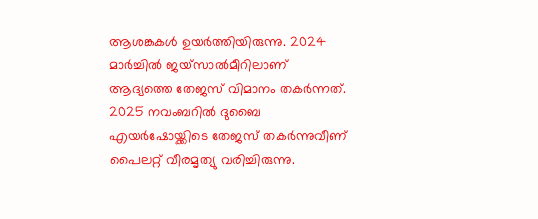ആശങ്കകള്‍ ഉയര്‍ത്തിയിരുന്നു. 2024 മാര്‍ച്ചില്‍ ജയ്സാല്‍മീറിലാണ് ആദ്യത്തെ തേജസ് വിമാനം തകര്‍ന്നത്. 2025 നവംബറില്‍ ദുബൈ എയര്‍ഷോയ്ക്കിടെ തേജസ് തകര്‍ന്നുവീണ് പൈലറ്റ് വീരമൃത്യു വരിച്ചിരുന്നു.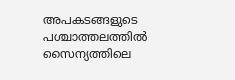അപകടങ്ങളുടെ പശ്ചാത്തലത്തില്‍ സൈന്യത്തിലെ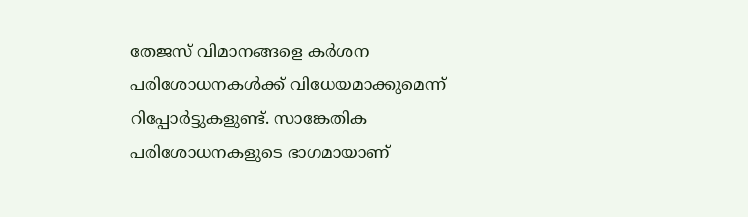തേജസ് വിമാനങ്ങളെ കര്‍ശന പരിശോധനകള്‍ക്ക് വിധേയമാക്കുമെന്ന് റിപ്പോര്‍ട്ടുകളുണ്ട്. സാങ്കേതിക പരിശോധനകളുടെ ഭാഗമായാണ്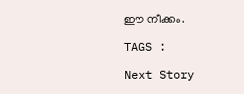ഈ നീക്കം.

TAGS :

Next Story